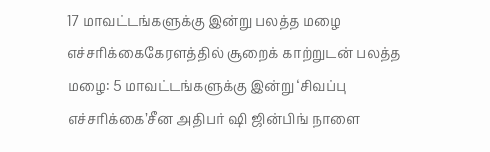17 மாவட்டங்களுக்கு இன்று பலத்த மழை எச்சரிக்கைகேரளத்தில் சூறைக் காற்றுடன் பலத்த மழை: 5 மாவட்டங்களுக்கு இன்று ‘சிவப்பு எச்சரிக்கை’சீன அதிபர் ஷி ஜின்பிங் நாளை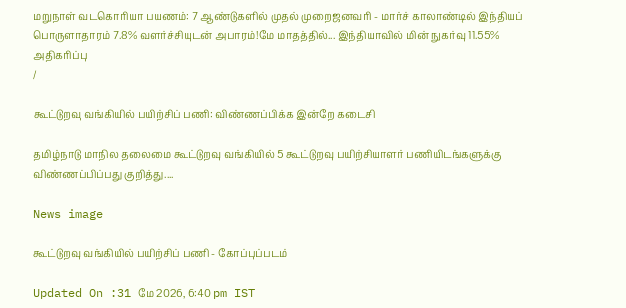மறுநாள் வடகொரியா பயணம்: 7 ஆண்டுகளில் முதல் முறைஜனவரி - மார்ச் காலாண்டில் இந்தியப் பொருளாதாரம் 7.8% வளர்ச்சியுடன் அபாரம்!மே மாதத்தில்... இந்தியாவில் மின் நுகர்வு 11.55% அதிகரிப்பு
/

கூட்டுறவு வங்கியில் பயிற்சிப் பணி: விண்ணப்பிக்க இன்றே கடைசி

தமிழ்நாடு மாநில தலைமை கூட்டுறவு வங்கியில் 5 கூட்டுறவு பயிற்சியாளர் பணியிடங்களுக்கு விண்ணப்பிப்பது குறித்து....

News image

கூட்டுறவு வங்கியில் பயிற்சிப் பணி - கோப்புப்படம்

Updated On :31 மே 2026, 6:40 pm IST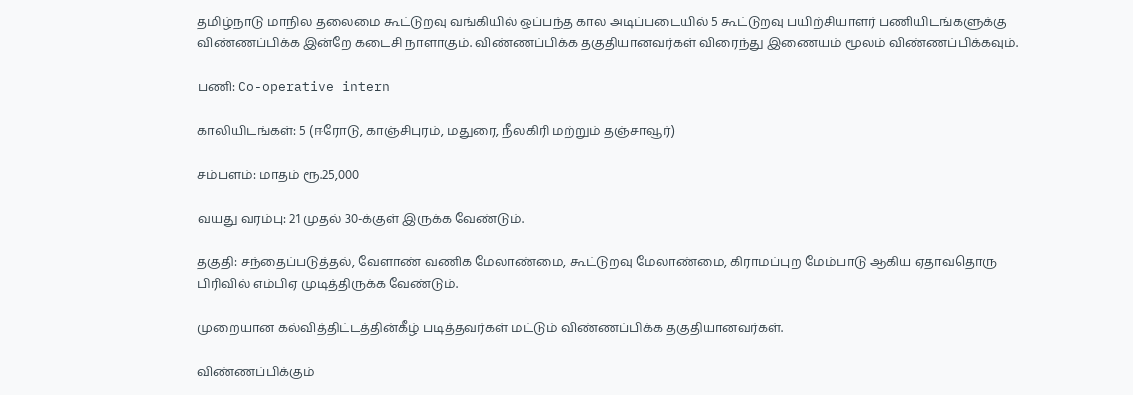தமிழ்நாடு மாநில தலைமை கூட்டுறவு வங்கியில் ஒப்பந்த கால அடிப்படையில் 5 கூட்டுறவு பயிற்சியாளர் பணியிடங்களுக்கு விண்ணப்பிக்க இன்றே கடைசி நாளாகும். விண்ணப்பிக்க தகுதியானவர்கள் விரைந்து இணையம் மூலம் விண்ணப்பிக்கவும்.

பணி: Co-operative intern

காலியிடங்கள்: 5 (ஈரோடு, காஞ்சிபுரம், மதுரை, நீலகிரி மற்றும் தஞ்சாவூர்)

சம்பளம்: மாதம் ரூ.25,000

வயது வரம்பு: 21 முதல் 30-க்குள் இருக்க வேண்டும்.

தகுதி: சந்தைப்படுத்தல், வேளாண் வணிக மேலாண்மை, கூட்டுறவு மேலாண்மை, கிராமப்புற மேம்பாடு ஆகிய ஏதாவதொரு பிரிவில் எம்பிஏ முடித்திருக்க வேண்டும்.

முறையான கல்வித்திட்டத்தின்கீழ் படித்தவர்கள் மட்டும் விண்ணப்பிக்க தகுதியானவர்கள்.

விண்ணப்பிக்கும்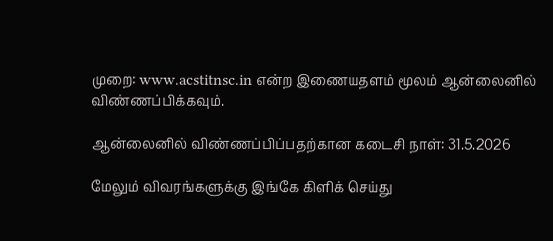முறை: www.acstitnsc.in என்ற இணையதளம் மூலம் ஆன்லைனில் விண்ணப்பிக்கவும்.

ஆன்லைனில் விண்ணப்பிப்பதற்கான கடைசி நாள்: 31.5.2026

மேலும் விவரங்களுக்கு இங்கே கிளிக் செய்து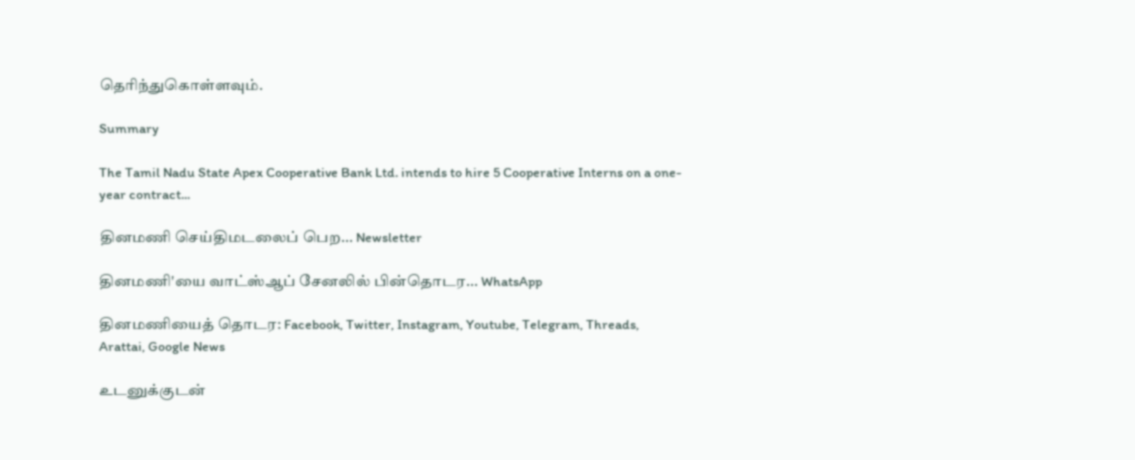தெரிந்துகொள்ளவும்.

Summary

The Tamil Nadu State Apex Cooperative Bank Ltd. intends to hire 5 Cooperative Interns on a one-year contract...

தினமணி செய்திமடலைப் பெற... Newsletter

தினமணி'யை வாட்ஸ்ஆப் சேனலில் பின்தொடர... WhatsApp

தினமணியைத் தொடர: Facebook, Twitter, Instagram, Youtube, Telegram, Threads, Arattai, Google News

உடனுக்குடன்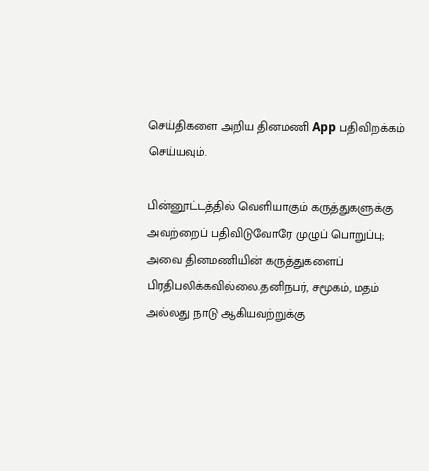செய்திகளை அறிய தினமணி App பதிவிறக்கம் செய்யவும்.

பின்னூட்டத்தில் வெளியாகும் கருத்துகளுக்கு அவற்றைப் பதிவிடுவோரே முழுப் பொறுப்பு; அவை தினமணியின் கருத்துகளைப் பிரதிபலிக்கவில்லை.தனிநபர், சமூகம், மதம் அல்லது நாடு ஆகியவற்றுக்கு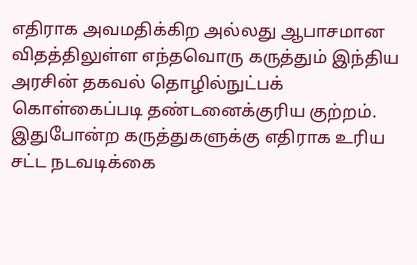எதிராக அவமதிக்கிற அல்லது ஆபாசமான விதத்திலுள்ள எந்தவொரு கருத்தும் இந்திய அரசின் தகவல் தொழில்நுட்பக் கொள்கைப்படி தண்டனைக்குரிய குற்றம். இதுபோன்ற கருத்துகளுக்கு எதிராக உரிய சட்ட நடவடிக்கை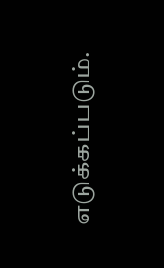எடுக்கப்படும்.